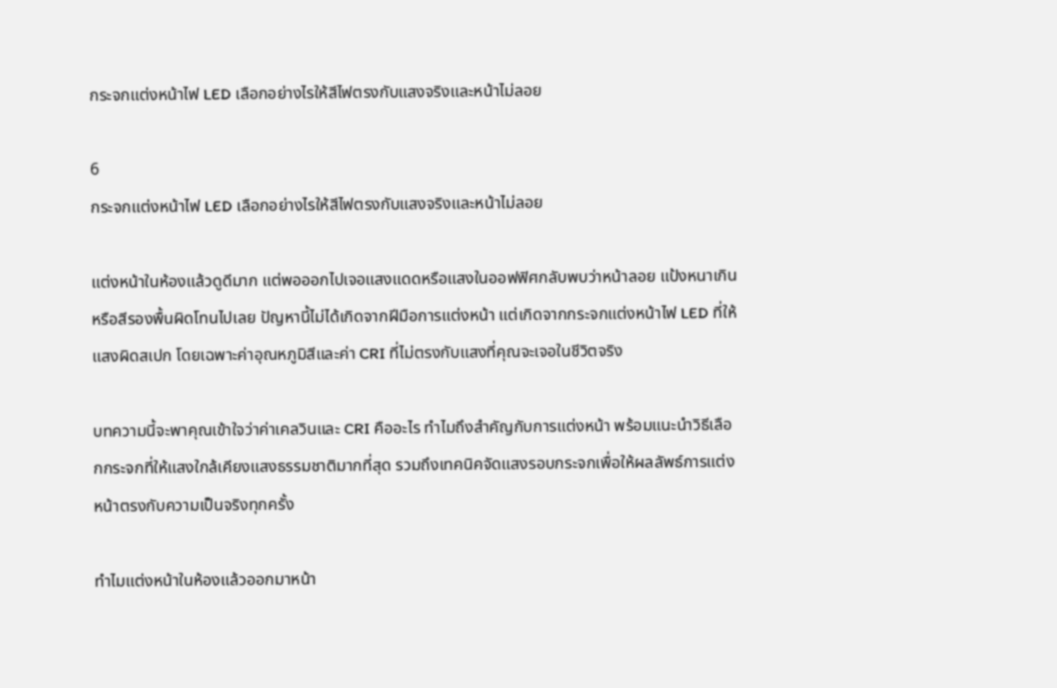กระจกแต่งหน้าไฟ LED เลือกอย่างไรให้สีไฟตรงกับแสงจริงและหน้าไม่ลอย

6
กระจกแต่งหน้าไฟ LED เลือกอย่างไรให้สีไฟตรงกับแสงจริงและหน้าไม่ลอย

แต่งหน้าในห้องแล้วดูดีมาก แต่พอออกไปเจอแสงแดดหรือแสงในออฟฟิศกลับพบว่าหน้าลอย แป้งหนาเกิน หรือสีรองพื้นผิดโทนไปเลย ปัญหานี้ไม่ได้เกิดจากฝีมือการแต่งหน้า แต่เกิดจากกระจกแต่งหน้าไฟ LED ที่ให้แสงผิดสเปก โดยเฉพาะค่าอุณหภูมิสีและค่า CRI ที่ไม่ตรงกับแสงที่คุณจะเจอในชีวิตจริง

บทความนี้จะพาคุณเข้าใจว่าค่าเคลวินและ CRI คืออะไร ทำไมถึงสำคัญกับการแต่งหน้า พร้อมแนะนำวิธีเลือกกระจกที่ให้แสงใกล้เคียงแสงธรรมชาติมากที่สุด รวมถึงเทคนิคจัดแสงรอบกระจกเพื่อให้ผลลัพธ์การแต่งหน้าตรงกับความเป็นจริงทุกครั้ง

ทำไมแต่งหน้าในห้องแล้วออกมาหน้า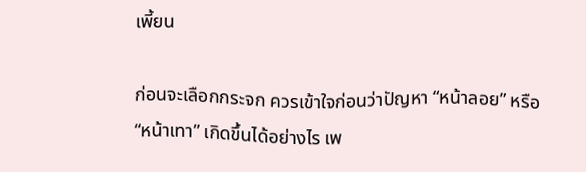เพี้ยน

ก่อนจะเลือกกระจก ควรเข้าใจก่อนว่าปัญหา “หน้าลอย” หรือ “หน้าเทา” เกิดขึ้นได้อย่างไร เพ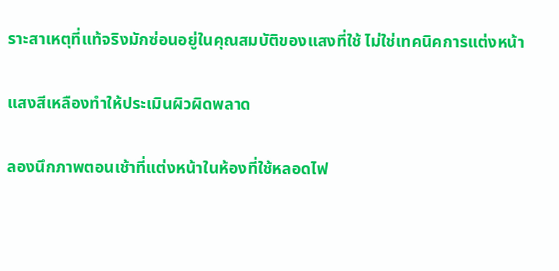ราะสาเหตุที่แท้จริงมักซ่อนอยู่ในคุณสมบัติของแสงที่ใช้ ไม่ใช่เทคนิคการแต่งหน้า

แสงสีเหลืองทำให้ประเมินผิวผิดพลาด

ลองนึกภาพตอนเช้าที่แต่งหน้าในห้องที่ใช้หลอดไฟ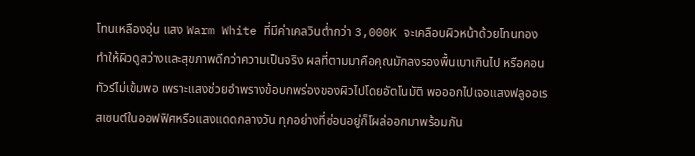โทนเหลืองอุ่น แสง Warm White ที่มีค่าเคลวินต่ำกว่า 3,000K จะเคลือบผิวหน้าด้วยโทนทอง ทำให้ผิวดูสว่างและสุขภาพดีกว่าความเป็นจริง ผลที่ตามมาคือคุณมักลงรองพื้นเบาเกินไป หรือคอนทัวร์ไม่เข้มพอ เพราะแสงช่วยอำพรางข้อบกพร่องของผิวไปโดยอัตโนมัติ พอออกไปเจอแสงฟลูออเรสเซนต์ในออฟฟิศหรือแสงแดดกลางวัน ทุกอย่างที่ซ่อนอยู่ก็โผล่ออกมาพร้อมกัน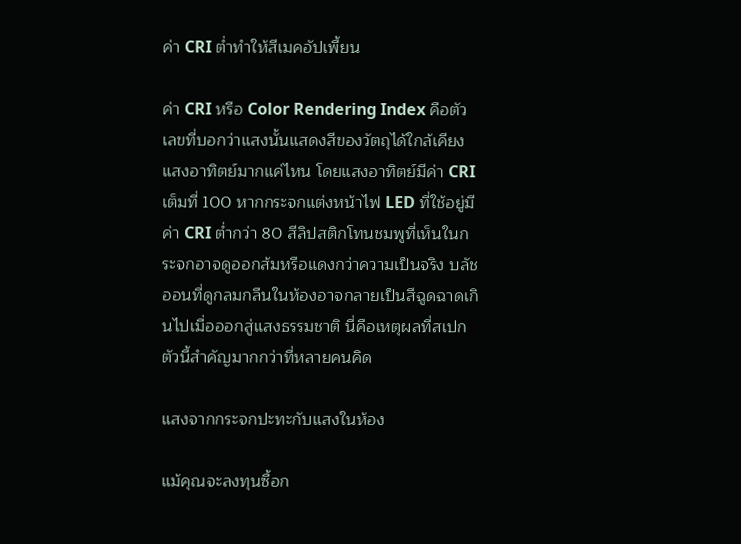ค่า CRI ต่ำทำให้สีเมคอัปเพี้ยน

ค่า CRI หรือ Color Rendering Index คือตัวเลขที่บอกว่าแสงนั้นแสดงสีของวัตถุได้ใกล้เคียงแสงอาทิตย์มากแค่ไหน โดยแสงอาทิตย์มีค่า CRI เต็มที่ 100 หากกระจกแต่งหน้าไฟ LED ที่ใช้อยู่มีค่า CRI ต่ำกว่า 80 สีลิปสติกโทนชมพูที่เห็นในกระจกอาจดูออกส้มหรือแดงกว่าความเป็นจริง บลัชออนที่ดูกลมกลืนในห้องอาจกลายเป็นสีฉูดฉาดเกินไปเมื่อออกสู่แสงธรรมชาติ นี่คือเหตุผลที่สเปกตัวนี้สำคัญมากกว่าที่หลายคนคิด

แสงจากกระจกปะทะกับแสงในห้อง

แม้คุณจะลงทุนซื้อก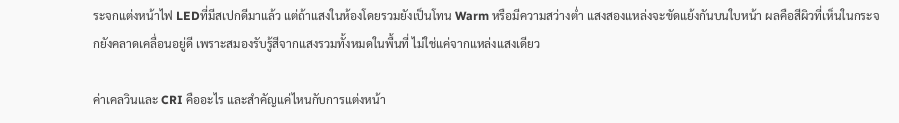ระจกแต่งหน้าไฟ LEDที่มีสเปกดีมาแล้ว แต่ถ้าแสงในห้องโดยรวมยังเป็นโทน Warm หรือมีความสว่างต่ำ แสงสองแหล่งจะขัดแย้งกันบนใบหน้า ผลคือสีผิวที่เห็นในกระจกยังคลาดเคลื่อนอยู่ดี เพราะสมองรับรู้สีจากแสงรวมทั้งหมดในพื้นที่ ไม่ใช่แค่จากแหล่งแสงเดียว

ค่าเคลวินและ CRI คืออะไร และสำคัญแค่ไหนกับการแต่งหน้า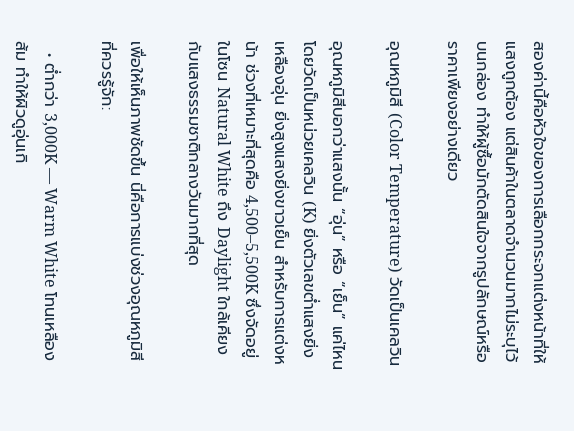สองค่านี้คือหัวใจของการเลือกกระจกแต่งหน้าที่ให้แสงถูกต้อง แต่สินค้าในตลาดจำนวนมากไม่ระบุไว้บนกล่อง ทำให้ผู้ซื้อมักตัดสินใจจากรูปลักษณ์หรือราคาเพียงอย่างเดียว

อุณหภูมิสี (Color Temperature) วัดเป็นเคลวิน

อุณหภูมิสีบอกว่าแสงนั้น “อุ่น” หรือ “เย็น” แค่ไหน โดยวัดเป็นหน่วยเคลวิน (K) ยิ่งตัวเลขต่ำแสงยิ่งเหลืองอุ่น ยิ่งสูงแสงยิ่งขาวเย็น สำหรับการแต่งหน้า ช่วงที่เหมาะที่สุดคือ 4,500–5,500K ซึ่งจัดอยู่ในโซน Natural White ถึง Daylight ใกล้เคียงกับแสงธรรมชาติกลางวันมากที่สุด

เพื่อให้เห็นภาพชัดขึ้น นี่คือการแบ่งช่วงอุณหภูมิสีที่ควรรู้จัก:

  • ต่ำกว่า 3,000K — Warm White โทนเหลืองส้ม ทำให้ผิวดูอุ่นเกิ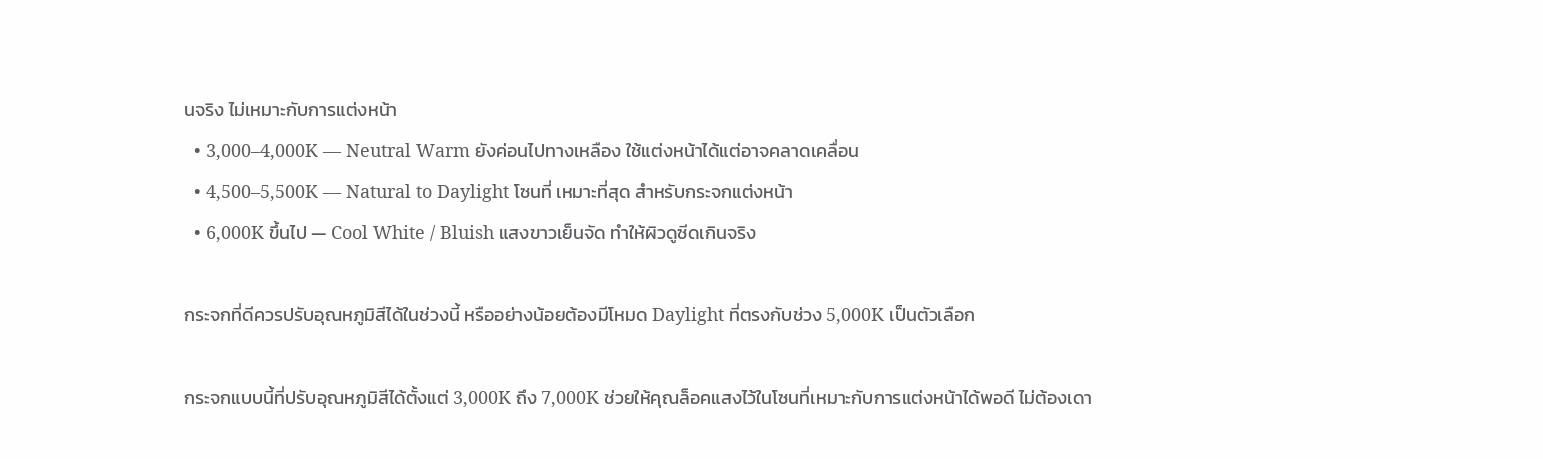นจริง ไม่เหมาะกับการแต่งหน้า
  • 3,000–4,000K — Neutral Warm ยังค่อนไปทางเหลือง ใช้แต่งหน้าได้แต่อาจคลาดเคลื่อน
  • 4,500–5,500K — Natural to Daylight โซนที่ เหมาะที่สุด สำหรับกระจกแต่งหน้า
  • 6,000K ขึ้นไป — Cool White / Bluish แสงขาวเย็นจัด ทำให้ผิวดูซีดเกินจริง

กระจกที่ดีควรปรับอุณหภูมิสีได้ในช่วงนี้ หรืออย่างน้อยต้องมีโหมด Daylight ที่ตรงกับช่วง 5,000K เป็นตัวเลือก

กระจกแบบนี้ที่ปรับอุณหภูมิสีได้ตั้งแต่ 3,000K ถึง 7,000K ช่วยให้คุณล็อคแสงไว้ในโซนที่เหมาะกับการแต่งหน้าได้พอดี ไม่ต้องเดา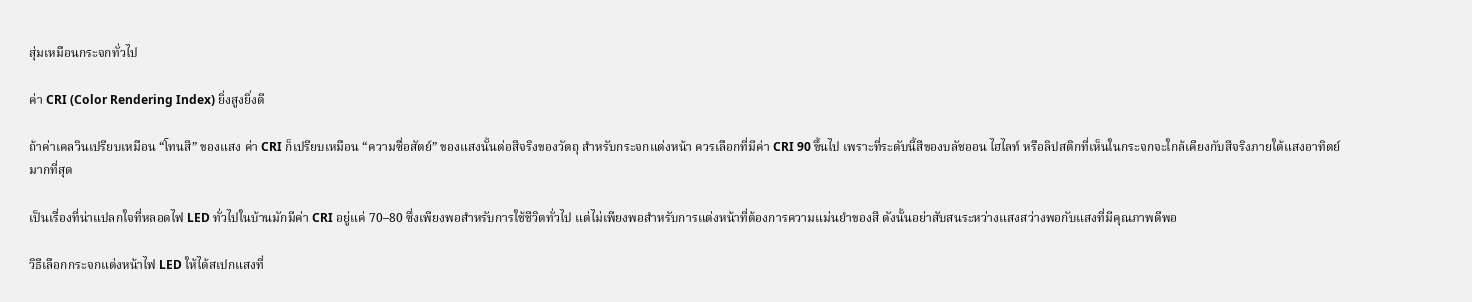สุ่มเหมือนกระจกทั่วไป

ค่า CRI (Color Rendering Index) ยิ่งสูงยิ่งดี

ถ้าค่าเคลวินเปรียบเหมือน “โทนสี” ของแสง ค่า CRI ก็เปรียบเหมือน “ความซื่อสัตย์” ของแสงนั้นต่อสีจริงของวัตถุ สำหรับกระจกแต่งหน้า ควรเลือกที่มีค่า CRI 90 ขึ้นไป เพราะที่ระดับนี้สีของบลัชออน ไฮไลท์ หรือลิปสติกที่เห็นในกระจกจะใกล้เคียงกับสีจริงภายใต้แสงอาทิตย์มากที่สุด

เป็นเรื่องที่น่าแปลกใจที่หลอดไฟ LED ทั่วไปในบ้านมักมีค่า CRI อยู่แค่ 70–80 ซึ่งเพียงพอสำหรับการใช้ชีวิตทั่วไป แต่ไม่เพียงพอสำหรับการแต่งหน้าที่ต้องการความแม่นยำของสี ดังนั้นอย่าสับสนระหว่างแสงสว่างพอกับแสงที่มีคุณภาพดีพอ

วิธีเลือกกระจกแต่งหน้าไฟ LED ให้ได้สเปกแสงที่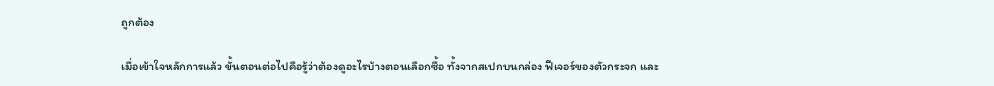ถูกต้อง

เมื่อเข้าใจหลักการแล้ว ขั้นตอนต่อไปคือรู้ว่าต้องดูอะไรบ้างตอนเลือกซื้อ ทั้งจากสเปกบนกล่อง ฟีเจอร์ของตัวกระจก และ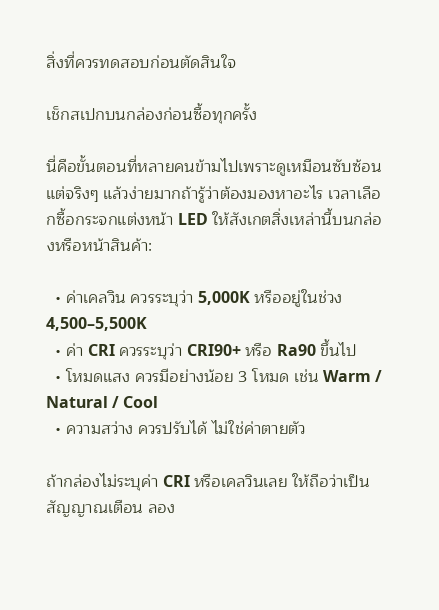สิ่งที่ควรทดสอบก่อนตัดสินใจ

เช็กสเปกบนกล่องก่อนซื้อทุกครั้ง

นี่คือขั้นตอนที่หลายคนข้ามไปเพราะดูเหมือนซับซ้อน แต่จริงๆ แล้วง่ายมากถ้ารู้ว่าต้องมองหาอะไร เวลาเลือกซื้อกระจกแต่งหน้า LED ให้สังเกตสิ่งเหล่านี้บนกล่องหรือหน้าสินค้า:

  • ค่าเคลวิน ควรระบุว่า 5,000K หรืออยู่ในช่วง 4,500–5,500K
  • ค่า CRI ควรระบุว่า CRI90+ หรือ Ra90 ขึ้นไป
  • โหมดแสง ควรมีอย่างน้อย 3 โหมด เช่น Warm / Natural / Cool
  • ความสว่าง ควรปรับได้ ไม่ใช่ค่าตายตัว

ถ้ากล่องไม่ระบุค่า CRI หรือเคลวินเลย ให้ถือว่าเป็นสัญญาณเตือน ลอง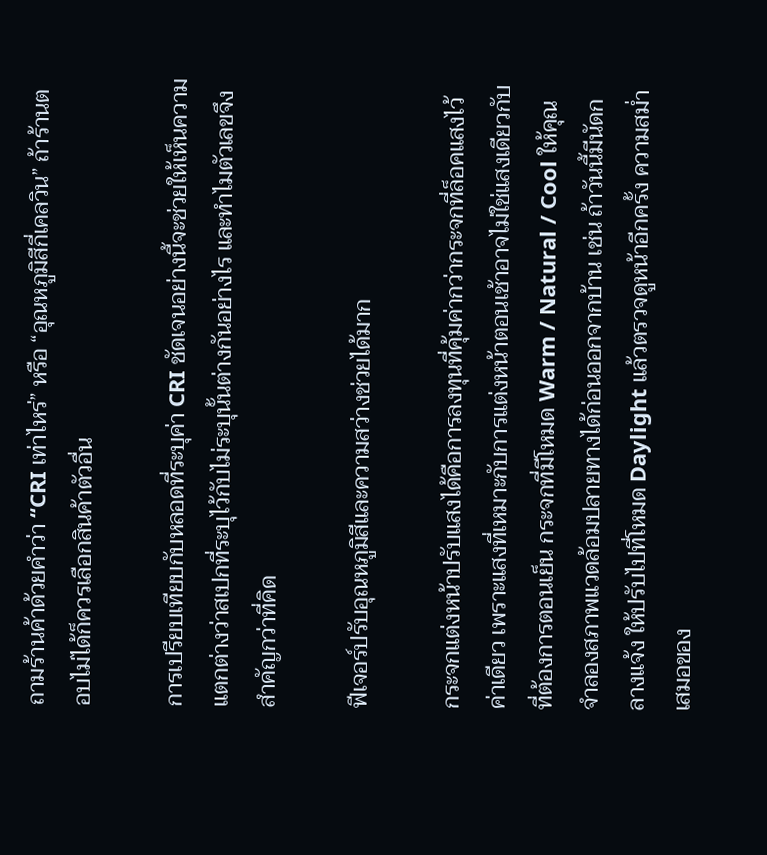ถามร้านค้าด้วยคำว่า “CRI เท่าไหร่” หรือ “อุณหภูมิสีกี่เคลวิน” ถ้าร้านตอบไม่ได้ก็ควรเลือกสินค้าตัวอื่น

การเปรียบเทียบกับหลอดที่ระบุค่า CRI ชัดเจนอย่างนี้จะช่วยให้เห็นความแตกต่างว่าสเปกที่ระบุไว้กับไม่ระบุนั้นต่างกันอย่างไร และทำไมตัวเลขจึงสำคัญกว่าที่คิด

ฟีเจอร์ปรับอุณหภูมิสีและความสว่างช่วยได้มาก

กระจกแต่งหน้าปรับแสงได้คือการลงทุนที่คุ้มค่ากว่ากระจกที่ล็อคแสงไว้ค่าเดียว เพราะแสงที่เหมาะกับการแต่งหน้าตอนเช้าอาจไม่ใช่แสงเดียวกับที่ต้องการตอนเย็น กระจกที่มีโหมด Warm / Natural / Cool ให้คุณจำลองสภาพแวดล้อมปลายทางได้ก่อนออกจากบ้าน เช่น ถ้าวันนี้มีนัดกลางแจ้ง ให้ปรับไปที่โหมด Daylight แล้วตรวจดูหน้าอีกครั้ง ความสม่ำเสมอของ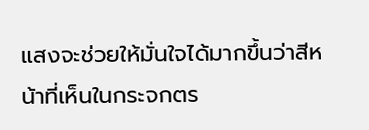แสงจะช่วยให้มั่นใจได้มากขึ้นว่าสีหน้าที่เห็นในกระจกตร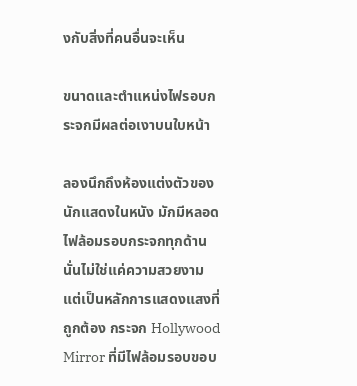งกับสิ่งที่คนอื่นจะเห็น

ขนาดและตำแหน่งไฟรอบกระจกมีผลต่อเงาบนใบหน้า

ลองนึกถึงห้องแต่งตัวของนักแสดงในหนัง มักมีหลอดไฟล้อมรอบกระจกทุกด้าน นั่นไม่ใช่แค่ความสวยงาม แต่เป็นหลักการแสดงแสงที่ถูกต้อง กระจก Hollywood Mirror ที่มีไฟล้อมรอบขอบ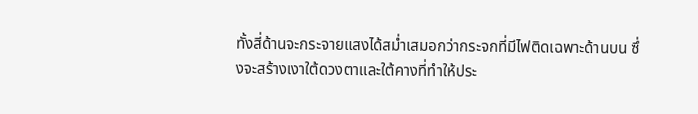ทั้งสี่ด้านจะกระจายแสงได้สม่ำเสมอกว่ากระจกที่มีไฟติดเฉพาะด้านบน ซึ่งจะสร้างเงาใต้ดวงตาและใต้คางที่ทำให้ประ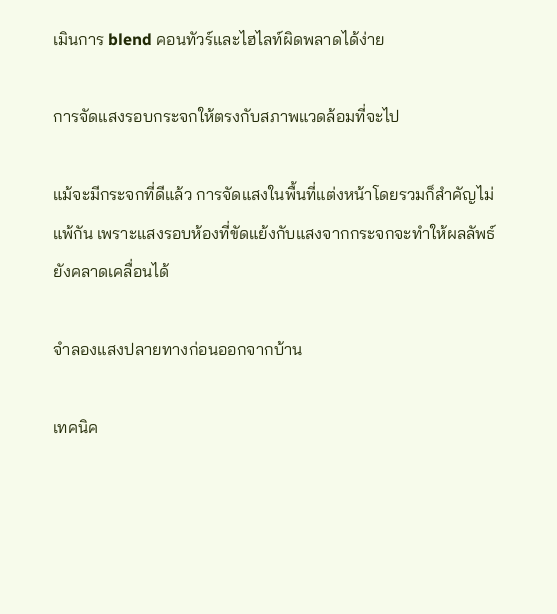เมินการ blend คอนทัวร์และไฮไลท์ผิดพลาดได้ง่าย

การจัดแสงรอบกระจกให้ตรงกับสภาพแวดล้อมที่จะไป

แม้จะมีกระจกที่ดีแล้ว การจัดแสงในพื้นที่แต่งหน้าโดยรวมก็สำคัญไม่แพ้กัน เพราะแสงรอบห้องที่ขัดแย้งกับแสงจากกระจกจะทำให้ผลลัพธ์ยังคลาดเคลื่อนได้

จำลองแสงปลายทางก่อนออกจากบ้าน

เทคนิค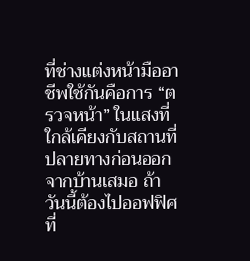ที่ช่างแต่งหน้ามืออาชีพใช้กันคือการ “ตรวจหน้า” ในแสงที่ใกล้เคียงกับสถานที่ปลายทางก่อนออกจากบ้านเสมอ ถ้าวันนี้ต้องไปออฟฟิศที่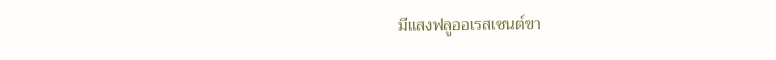มีแสงฟลูออเรสเซนต์ขา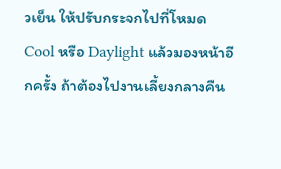วเย็น ให้ปรับกระจกไปที่โหมด Cool หรือ Daylight แล้วมองหน้าอีกครั้ง ถ้าต้องไปงานเลี้ยงกลางคืน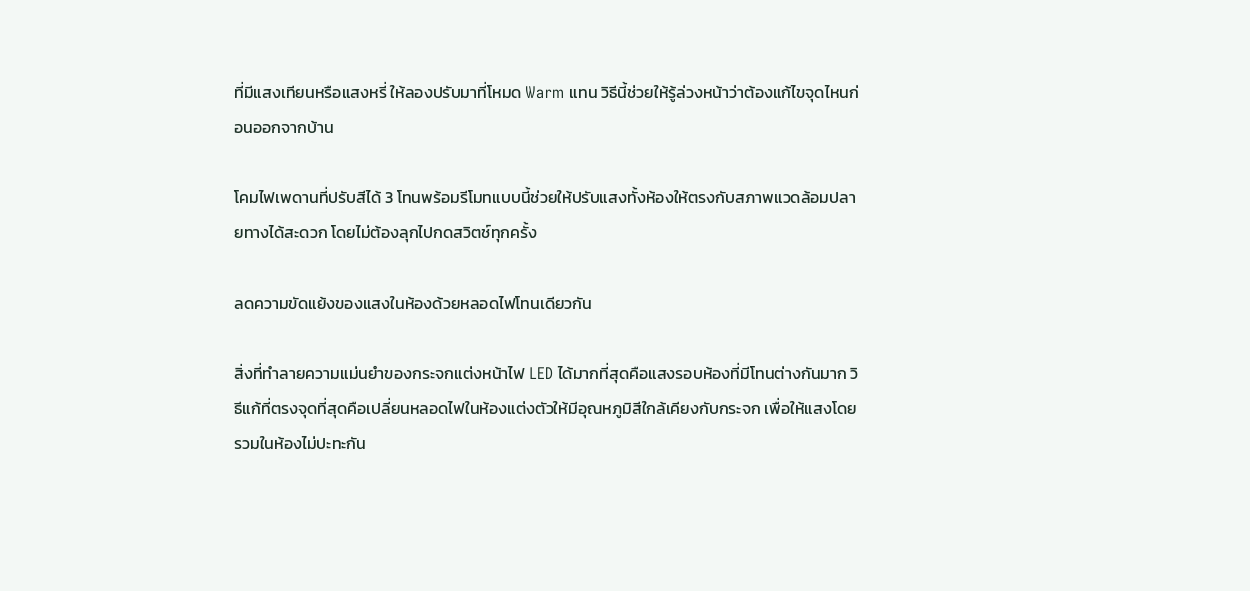ที่มีแสงเทียนหรือแสงหรี่ ให้ลองปรับมาที่โหมด Warm แทน วิธีนี้ช่วยให้รู้ล่วงหน้าว่าต้องแก้ไขจุดไหนก่อนออกจากบ้าน

โคมไฟเพดานที่ปรับสีได้ 3 โทนพร้อมรีโมทแบบนี้ช่วยให้ปรับแสงทั้งห้องให้ตรงกับสภาพแวดล้อมปลายทางได้สะดวก โดยไม่ต้องลุกไปกดสวิตช์ทุกครั้ง

ลดความขัดแย้งของแสงในห้องด้วยหลอดไฟโทนเดียวกัน

สิ่งที่ทำลายความแม่นยำของกระจกแต่งหน้าไฟ LED ได้มากที่สุดคือแสงรอบห้องที่มีโทนต่างกันมาก วิธีแก้ที่ตรงจุดที่สุดคือเปลี่ยนหลอดไฟในห้องแต่งตัวให้มีอุณหภูมิสีใกล้เคียงกับกระจก เพื่อให้แสงโดยรวมในห้องไม่ปะทะกัน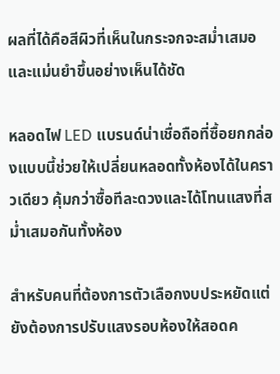ผลที่ได้คือสีผิวที่เห็นในกระจกจะสม่ำเสมอและแม่นยำขึ้นอย่างเห็นได้ชัด

หลอดไฟ LED แบรนด์น่าเชื่อถือที่ซื้อยกกล่องแบบนี้ช่วยให้เปลี่ยนหลอดทั้งห้องได้ในคราวเดียว คุ้มกว่าซื้อทีละดวงและได้โทนแสงที่สม่ำเสมอกันทั้งห้อง

สำหรับคนที่ต้องการตัวเลือกงบประหยัดแต่ยังต้องการปรับแสงรอบห้องให้สอดค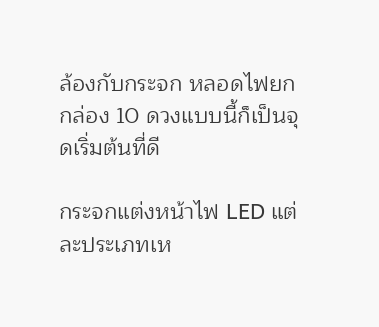ล้องกับกระจก หลอดไฟยกกล่อง 10 ดวงแบบนี้ก็เป็นจุดเริ่มต้นที่ดี

กระจกแต่งหน้าไฟ LED แต่ละประเภทเห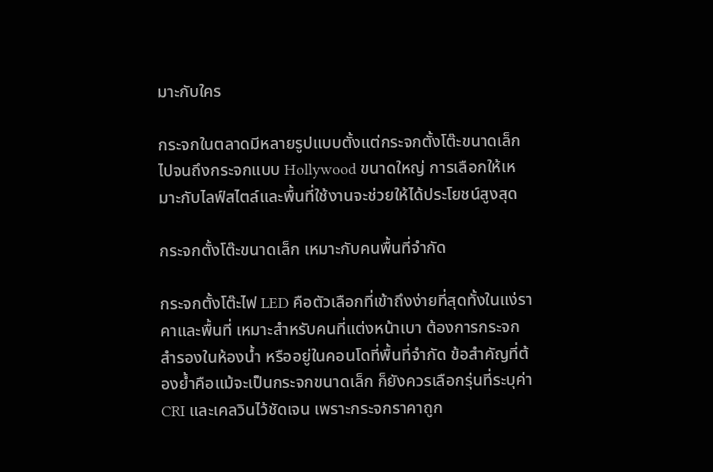มาะกับใคร

กระจกในตลาดมีหลายรูปแบบตั้งแต่กระจกตั้งโต๊ะขนาดเล็กไปจนถึงกระจกแบบ Hollywood ขนาดใหญ่ การเลือกให้เหมาะกับไลฟ์สไตล์และพื้นที่ใช้งานจะช่วยให้ได้ประโยชน์สูงสุด

กระจกตั้งโต๊ะขนาดเล็ก เหมาะกับคนพื้นที่จำกัด

กระจกตั้งโต๊ะไฟ LED คือตัวเลือกที่เข้าถึงง่ายที่สุดทั้งในแง่ราคาและพื้นที่ เหมาะสำหรับคนที่แต่งหน้าเบา ต้องการกระจกสำรองในห้องน้ำ หรืออยู่ในคอนโดที่พื้นที่จำกัด ข้อสำคัญที่ต้องย้ำคือแม้จะเป็นกระจกขนาดเล็ก ก็ยังควรเลือกรุ่นที่ระบุค่า CRI และเคลวินไว้ชัดเจน เพราะกระจกราคาถูก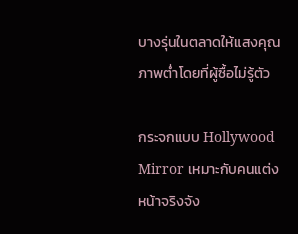บางรุ่นในตลาดให้แสงคุณภาพต่ำโดยที่ผู้ซื้อไม่รู้ตัว

กระจกแบบ Hollywood Mirror เหมาะกับคนแต่งหน้าจริงจัง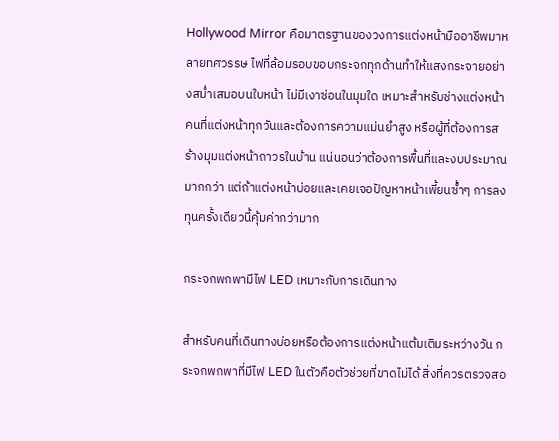Hollywood Mirror คือมาตรฐานของวงการแต่งหน้ามืออาชีพมาหลายทศวรรษ ไฟที่ล้อมรอบขอบกระจกทุกด้านทำให้แสงกระจายอย่างสม่ำเสมอบนใบหน้า ไม่มีเงาซ่อนในมุมใด เหมาะสำหรับช่างแต่งหน้า คนที่แต่งหน้าทุกวันและต้องการความแม่นยำสูง หรือผู้ที่ต้องการสร้างมุมแต่งหน้าถาวรในบ้าน แน่นอนว่าต้องการพื้นที่และงบประมาณมากกว่า แต่ถ้าแต่งหน้าบ่อยและเคยเจอปัญหาหน้าเพี้ยนซ้ำๆ การลงทุนครั้งเดียวนี้คุ้มค่ากว่ามาก

กระจกพกพามีไฟ LED เหมาะกับการเดินทาง

สำหรับคนที่เดินทางบ่อยหรือต้องการแต่งหน้าแต้มเติมระหว่างวัน กระจกพกพาที่มีไฟ LED ในตัวคือตัวช่วยที่ขาดไม่ได้ สิ่งที่ควรตรวจสอ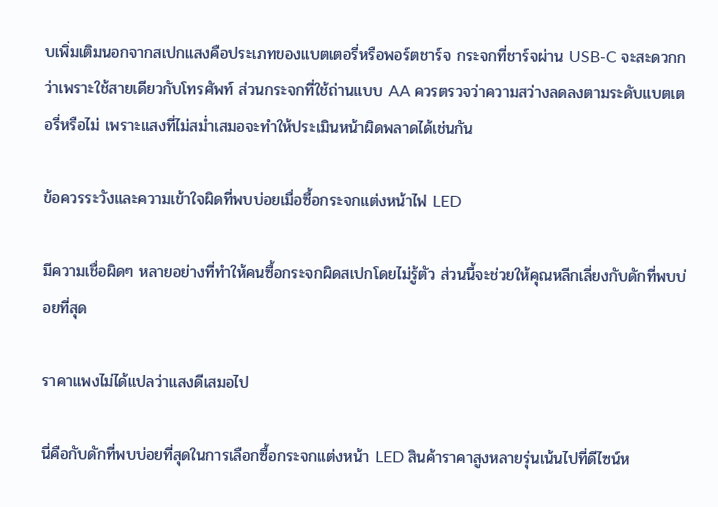บเพิ่มเติมนอกจากสเปกแสงคือประเภทของแบตเตอรี่หรือพอร์ตชาร์จ กระจกที่ชาร์จผ่าน USB-C จะสะดวกกว่าเพราะใช้สายเดียวกับโทรศัพท์ ส่วนกระจกที่ใช้ถ่านแบบ AA ควรตรวจว่าความสว่างลดลงตามระดับแบตเตอรี่หรือไม่ เพราะแสงที่ไม่สม่ำเสมอจะทำให้ประเมินหน้าผิดพลาดได้เช่นกัน

ข้อควรระวังและความเข้าใจผิดที่พบบ่อยเมื่อซื้อกระจกแต่งหน้าไฟ LED

มีความเชื่อผิดๆ หลายอย่างที่ทำให้คนซื้อกระจกผิดสเปกโดยไม่รู้ตัว ส่วนนี้จะช่วยให้คุณหลีกเลี่ยงกับดักที่พบบ่อยที่สุด

ราคาแพงไม่ได้แปลว่าแสงดีเสมอไป

นี่คือกับดักที่พบบ่อยที่สุดในการเลือกซื้อกระจกแต่งหน้า LED สินค้าราคาสูงหลายรุ่นเน้นไปที่ดีไซน์ห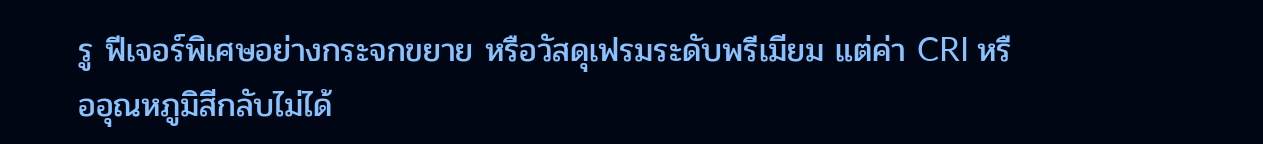รู ฟีเจอร์พิเศษอย่างกระจกขยาย หรือวัสดุเฟรมระดับพรีเมียม แต่ค่า CRI หรืออุณหภูมิสีกลับไม่ได้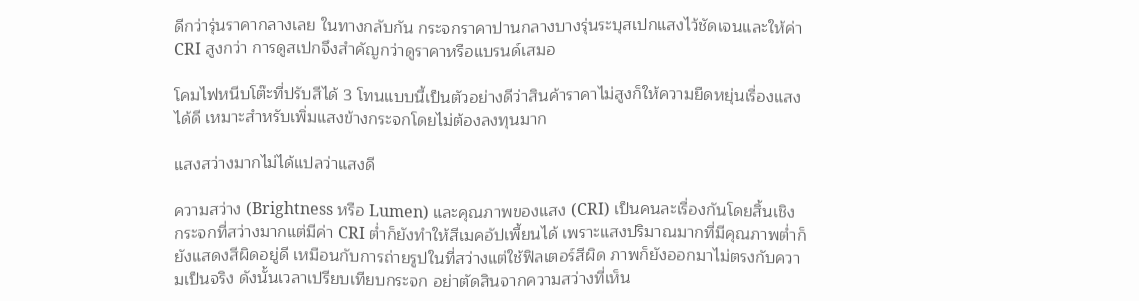ดีกว่ารุ่นราคากลางเลย ในทางกลับกัน กระจกราคาปานกลางบางรุ่นระบุสเปกแสงไว้ชัดเจนและให้ค่า CRI สูงกว่า การดูสเปกจึงสำคัญกว่าดูราคาหรือแบรนด์เสมอ

โคมไฟหนีบโต๊ะที่ปรับสีได้ 3 โทนแบบนี้เป็นตัวอย่างดีว่าสินค้าราคาไม่สูงก็ให้ความยืดหยุ่นเรื่องแสงได้ดี เหมาะสำหรับเพิ่มแสงข้างกระจกโดยไม่ต้องลงทุนมาก

แสงสว่างมากไม่ได้แปลว่าแสงดี

ความสว่าง (Brightness หรือ Lumen) และคุณภาพของแสง (CRI) เป็นคนละเรื่องกันโดยสิ้นเชิง กระจกที่สว่างมากแต่มีค่า CRI ต่ำก็ยังทำให้สีเมคอัปเพี้ยนได้ เพราะแสงปริมาณมากที่มีคุณภาพต่ำก็ยังแสดงสีผิดอยู่ดี เหมือนกับการถ่ายรูปในที่สว่างแต่ใช้ฟิลเตอร์สีผิด ภาพก็ยังออกมาไม่ตรงกับความเป็นจริง ดังนั้นเวลาเปรียบเทียบกระจก อย่าตัดสินจากความสว่างที่เห็น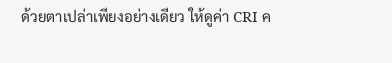ด้วยตาเปล่าเพียงอย่างเดียว ให้ดูค่า CRI ค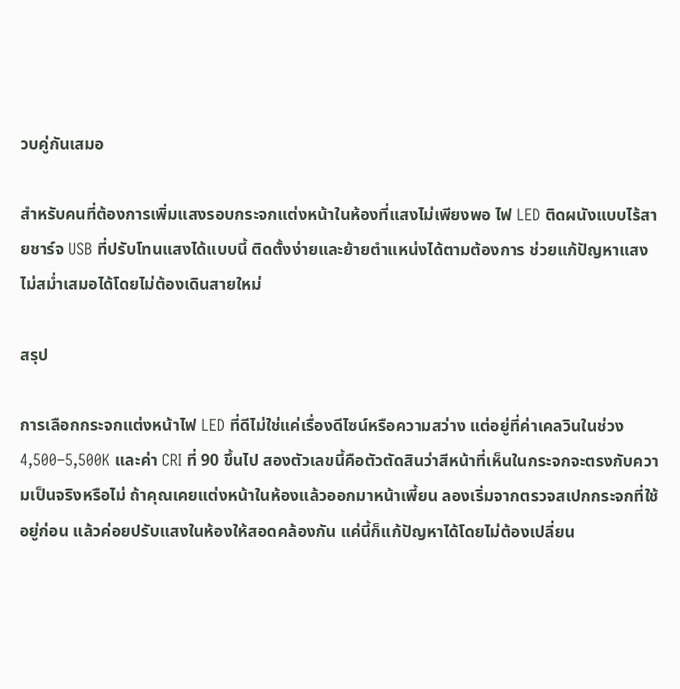วบคู่กันเสมอ

สำหรับคนที่ต้องการเพิ่มแสงรอบกระจกแต่งหน้าในห้องที่แสงไม่เพียงพอ ไฟ LED ติดผนังแบบไร้สายชาร์จ USB ที่ปรับโทนแสงได้แบบนี้ ติดตั้งง่ายและย้ายตำแหน่งได้ตามต้องการ ช่วยแก้ปัญหาแสงไม่สม่ำเสมอได้โดยไม่ต้องเดินสายใหม่

สรุป

การเลือกกระจกแต่งหน้าไฟ LED ที่ดีไม่ใช่แค่เรื่องดีไซน์หรือความสว่าง แต่อยู่ที่ค่าเคลวินในช่วง 4,500–5,500K และค่า CRI ที่ 90 ขึ้นไป สองตัวเลขนี้คือตัวตัดสินว่าสีหน้าที่เห็นในกระจกจะตรงกับความเป็นจริงหรือไม่ ถ้าคุณเคยแต่งหน้าในห้องแล้วออกมาหน้าเพี้ยน ลองเริ่มจากตรวจสเปกกระจกที่ใช้อยู่ก่อน แล้วค่อยปรับแสงในห้องให้สอดคล้องกัน แค่นี้ก็แก้ปัญหาได้โดยไม่ต้องเปลี่ยน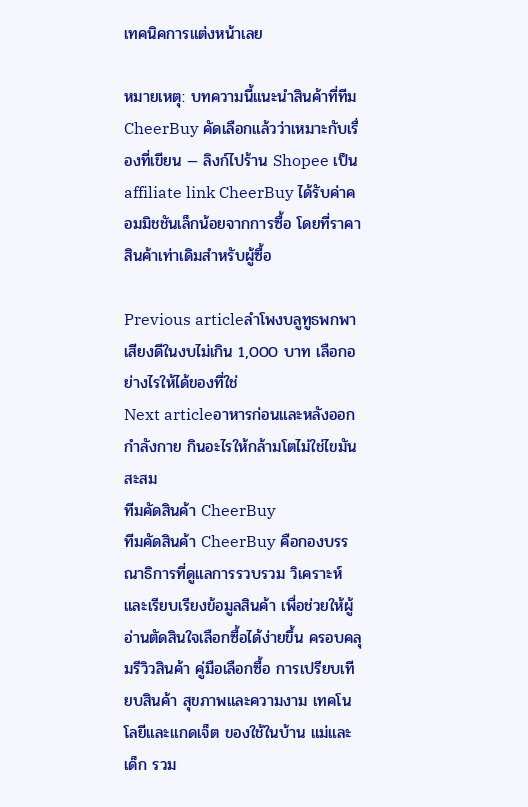เทคนิคการแต่งหน้าเลย

หมายเหตุ: บทความนี้แนะนำสินค้าที่ทีม CheerBuy คัดเลือกแล้วว่าเหมาะกับเรื่องที่เขียน — ลิงก์ไปร้าน Shopee เป็น affiliate link CheerBuy ได้รับค่าคอมมิชชันเล็กน้อยจากการซื้อ โดยที่ราคาสินค้าเท่าเดิมสำหรับผู้ซื้อ

Previous articleลำโพงบลูทูธพกพาเสียงดีในงบไม่เกิน 1,000 บาท เลือกอย่างไรให้ได้ของที่ใช่
Next articleอาหารก่อนและหลังออกกำลังกาย กินอะไรให้กล้ามโตไม่ใช่ไขมันสะสม
ทีมคัดสินค้า CheerBuy
ทีมคัดสินค้า CheerBuy คือกองบรรณาธิการที่ดูแลการรวบรวม วิเคราะห์ และเรียบเรียงข้อมูลสินค้า เพื่อช่วยให้ผู้อ่านตัดสินใจเลือกซื้อได้ง่ายขึ้น ครอบคลุมรีวิวสินค้า คู่มือเลือกซื้อ การเปรียบเทียบสินค้า สุขภาพและความงาม เทคโนโลยีและแกดเจ็ต ของใช้ในบ้าน แม่และเด็ก รวม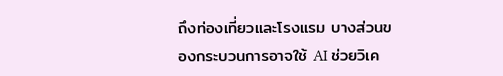ถึงท่องเที่ยวและโรงแรม บางส่วนของกระบวนการอาจใช้ AI ช่วยวิเค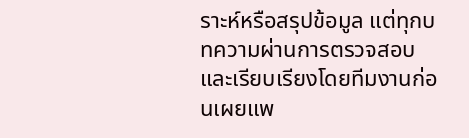ราะห์หรือสรุปข้อมูล แต่ทุกบทความผ่านการตรวจสอบและเรียบเรียงโดยทีมงานก่อนเผยแพ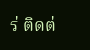ร่ ติดต่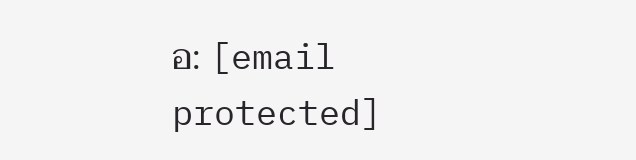อ: [email protected]